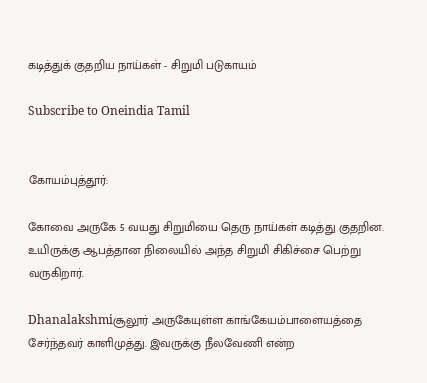கடித்துக் குதறிய நாய்கள் - சிறுமி படுகாயம்

Subscribe to Oneindia Tamil


கோயம்புத்தூர்:

கோவை அருகே 5 வயது சிறுமியை தெரு நாய்கள் கடித்து குதறின. உயிருக்கு ஆபத்தான நிலையில் அந்த சிறுமி சிகிச்சை பெற்று வருகிறார்.

Dhanalakshmiசூலூர் அருகேயுள்ள காங்கேயம்பாளையத்தை சேர்ந்தவர் காளிமுத்து. இவருக்கு நீலவேணி என்ற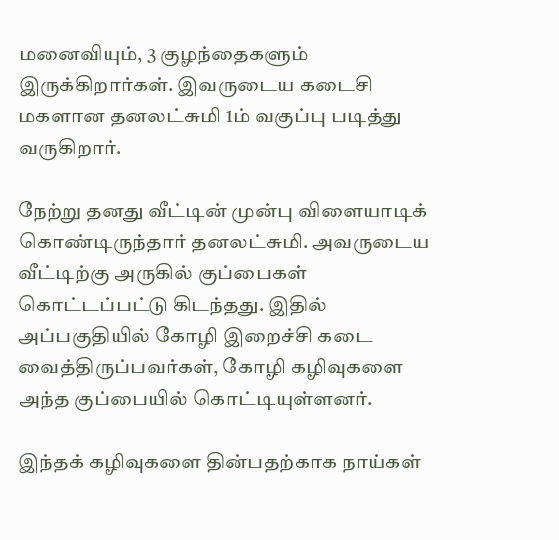மனைவியும், 3 குழந்தைகளும் இருக்கிறார்கள். இவருடைய கடைசி மகளான தனலட்சுமி 1ம் வகுப்பு படித்து வருகிறார்.

நேற்று தனது வீட்டின் முன்பு விளையாடிக் கொண்டிருந்தார் தனலட்சுமி. அவருடைய வீட்டிற்கு அருகில் குப்பைகள் கொட்டப்பட்டு கிடந்தது. இதில் அப்பகுதியில் கோழி இறைச்சி கடை வைத்திருப்பவர்கள், கோழி கழிவுகளை அந்த குப்பையில் கொட்டியுள்ளனர்.

இந்தக் கழிவுகளை தின்பதற்காக நாய்கள்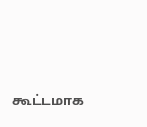கூட்டமாக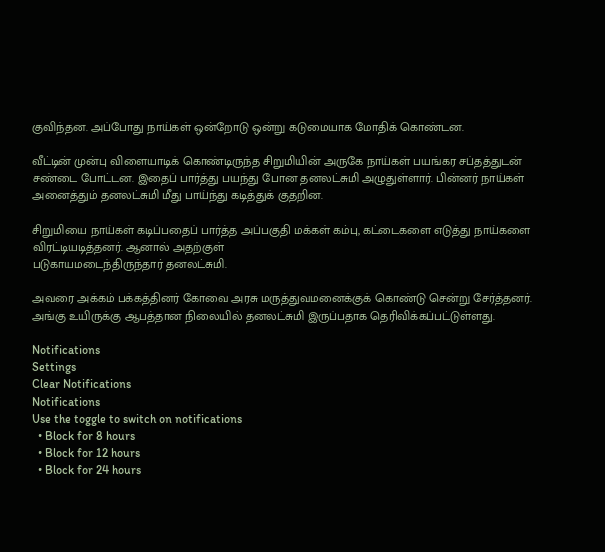குவிந்தன. அப்போது நாய்கள் ஒன்றோடு ஒன்று கடுமையாக மோதிக் கொண்டன.

வீட்டின் முன்பு விளையாடிக் கொண்டிருந்த சிறுமியின் அருகே நாய்கள் பயங்கர சப்தத்துடன் சண்டை போட்டன. இதைப் பார்த்து பயந்து போன தனலட்சுமி அழுதுள்ளார். பின்னர் நாய்கள் அனைத்தும் தனலட்சுமி மீது பாய்ந்து கடித்துக் குதறின.

சிறுமியை நாய்கள் கடிப்பதைப் பார்த்த அப்பகுதி மக்கள் கம்பு, கட்டைகளை எடுத்து நாய்களை விரட்டியடித்தனர். ஆனால் அதற்குள்
படுகாயமடைந்திருந்தார் தனலட்சுமி.

அவரை அக்கம் பக்கத்தினர் கோவை அரசு மருத்துவமனைக்குக் கொண்டு சென்று சேர்த்தனர். அங்கு உயிருக்கு ஆபத்தான நிலையில் தனலட்சுமி இருப்பதாக தெரிவிக்கப்பட்டுள்ளது.

Notifications
Settings
Clear Notifications
Notifications
Use the toggle to switch on notifications
  • Block for 8 hours
  • Block for 12 hours
  • Block for 24 hours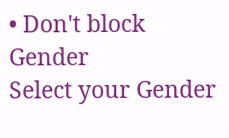• Don't block
Gender
Select your Gender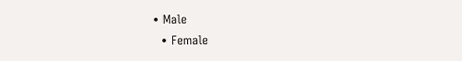• Male
  • Female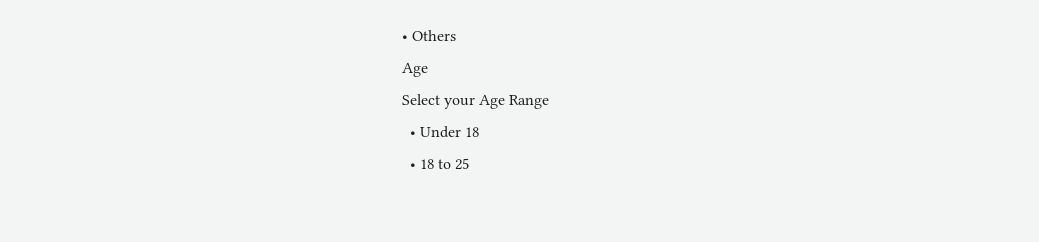• Others
Age
Select your Age Range
  • Under 18
  • 18 to 25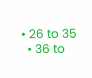• 26 to 35
  • 36 to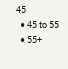45
  • 45 to 55
  • 55+